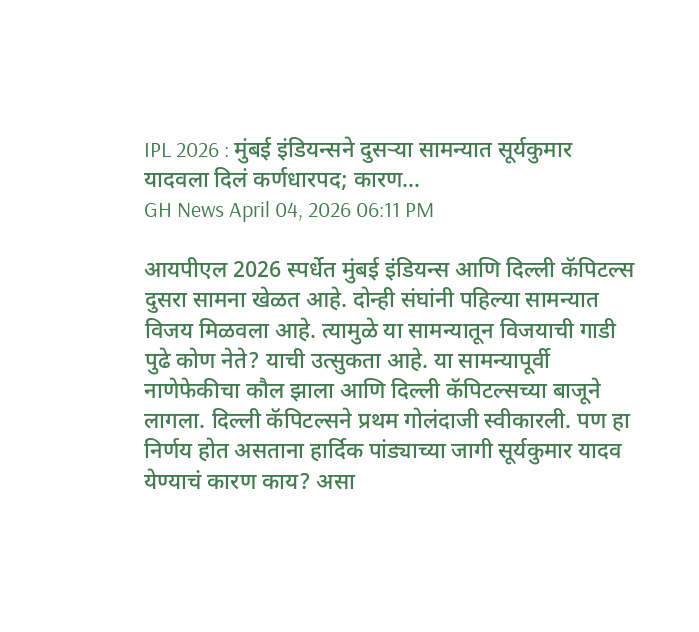IPL 2026 : मुंबई इंडियन्सने दुसर्‍या सामन्यात सूर्यकुमार यादवला दिलं कर्णधारपद; कारण…
GH News April 04, 2026 06:11 PM

आयपीएल 2026 स्पर्धेत मुंबई इंडियन्स आणि दिल्ली कॅपिटल्स दुसरा सामना खेळत आहे. दोन्ही संघांनी पहिल्या सामन्यात विजय मिळवला आहे. त्यामुळे या सामन्यातून विजयाची गाडी पुढे कोण नेते? याची उत्सुकता आहे. या सामन्यापूर्वी नाणेफेकीचा कौल झाला आणि दिल्ली कॅपिटल्सच्या बाजूने लागला. दिल्ली कॅपिटल्सने प्रथम गोलंदाजी स्वीकारली. पण हा निर्णय होत असताना हार्दिक पांड्याच्या जागी सूर्यकुमार यादव येण्याचं कारण काय? असा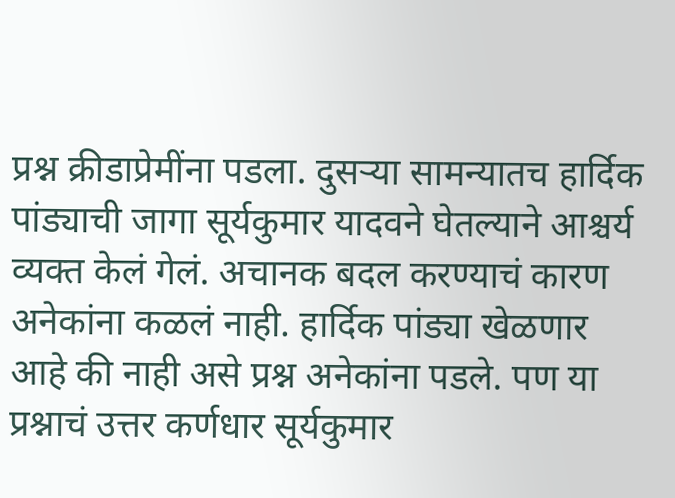प्रश्न क्रीडाप्रेमींना पडला. दुसऱ्या सामन्यातच हार्दिक पांड्याची जागा सूर्यकुमार यादवने घेतल्याने आश्चर्य व्यक्त केलं गेलं. अचानक बदल करण्याचं कारण अनेकांना कळलं नाही. हार्दिक पांड्या खेळणार आहे की नाही असे प्रश्न अनेकांना पडले. पण या प्रश्नाचं उत्तर कर्णधार सूर्यकुमार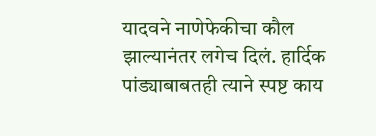यादवने नाणेफेकीचा कौल झाल्यानंतर लगेच दिलं. हार्दिक पांड्याबाबतही त्याने स्पष्ट काय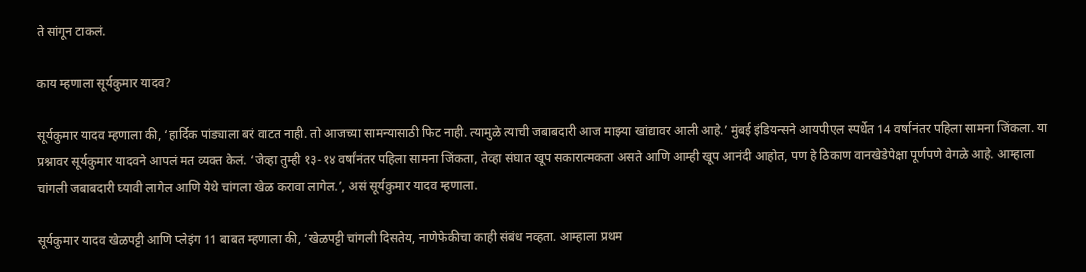ते सांगून टाकलं.

काय म्हणाला सूर्यकुमार यादव?

सूर्यकुमार यादव म्हणाला की, ‘हार्दिक पांड्याला बरं वाटत नाही. तो आजच्या सामन्यासाठी फिट नाही. त्यामुळे त्याची जबाबदारी आज माझ्या खांद्यावर आली आहे.’ मुंबई इंडियन्सने आयपीएल स्पर्धेत 14 वर्षानंतर पहिला सामना जिंकला. या प्रश्नावर सूर्यकुमार यादवने आपलं मत व्यक्त केलं. ‘जेव्हा तुम्ही १३-१४ वर्षांनंतर पहिला सामना जिंकता, तेव्हा संघात खूप सकारात्मकता असते आणि आम्ही खूप आनंदी आहोत, पण हे ठिकाण वानखेडेपेक्षा पूर्णपणे वेगळे आहे. आम्हाला चांगली जबाबदारी घ्यावी लागेल आणि येथे चांगला खेळ करावा लागेल.’, असं सूर्यकुमार यादव म्हणाला.

सूर्यकुमार यादव खेळपट्टी आणि प्लेइंग 11 बाबत म्हणाला की, ‘खेळपट्टी चांगली दिसतेय, नाणेफेकीचा काही संबंध नव्हता. आम्हाला प्रथम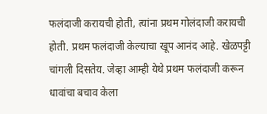फलंदाजी करायची होती, त्यांना प्रथम गोलंदाजी करायची होती. प्रथम फलंदाजी केल्याचा खूप आनंद आहे. खेळपट्टी चांगली दिसतेय. जेव्हा आम्ही येथे प्रथम फलंदाजी करून धावांचा बचाव केला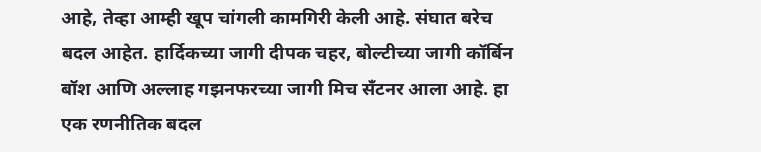आहे, तेव्हा आम्ही खूप चांगली कामगिरी केली आहे. संघात बरेच बदल आहेत. हार्दिकच्या जागी दीपक चहर, बोल्टीच्या जागी कॉर्बिन बॉश आणि अल्लाह गझनफरच्या जागी मिच सँटनर आला आहे. हा एक रणनीतिक बदल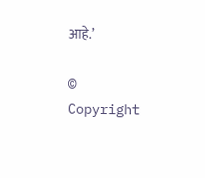आहे.’

© Copyright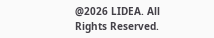@2026 LIDEA. All Rights Reserved.